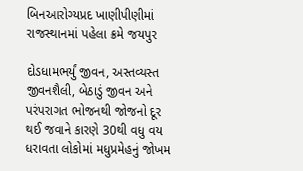બિનઆરોગ્યપ્રદ ખાણીપીણીમાં રાજસ્થાનમાં પહેલા ક્રમે જયપુર

દોડધામભર્યું જીવન, અસ્તવ્યસ્ત જીવનશૈલી, બેઠાડું જીવન અને પરંપરાગત ભોજનથી જોજનો દૂર થઈ જવાને કારણે 30થી વધુ વય ધરાવતા લોકોમાં મધુપ્રમેહનું જોખમ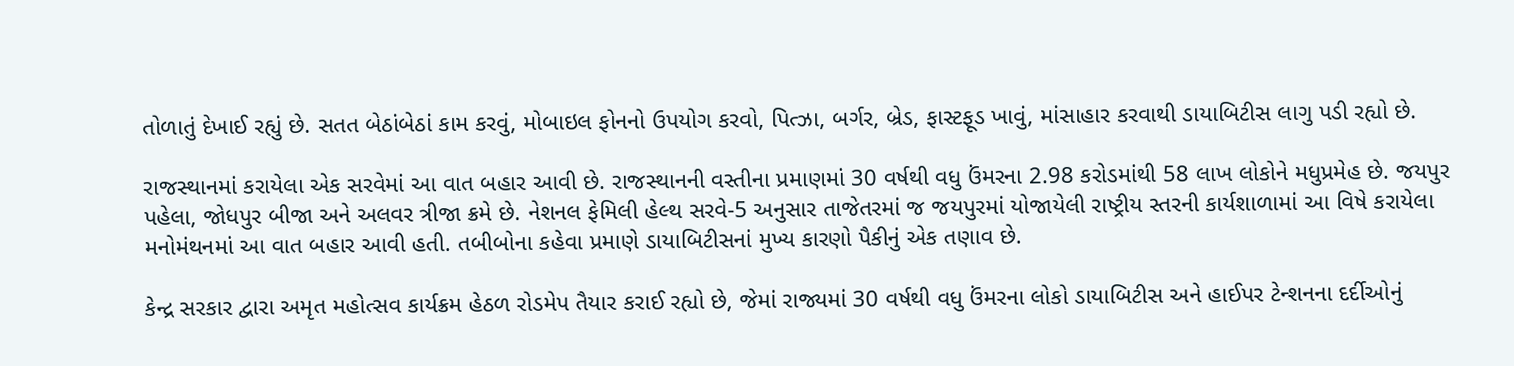તોળાતું દેખાઈ રહ્યું છે. સતત બેઠાંબેઠાં કામ કરવું, મોબાઇલ ફોનનો ઉપયોગ કરવો, પિત્ઝા, બર્ગર, બ્રેડ, ફાસ્ટફૂડ ખાવું, માંસાહાર કરવાથી ડાયાબિટીસ લાગુ પડી રહ્યો છે.

રાજસ્થાનમાં કરાયેલા એક સરવેમાં આ વાત બહાર આવી છે. રાજસ્થાનની વસ્તીના પ્રમાણમાં 30 વર્ષથી વધુ ઉંમરના 2.98 કરોડમાંથી 58 લાખ લોકોને મધુપ્રમેહ છે. જયપુર પહેલા, જોધપુર બીજા અને અલવર ત્રીજા ક્રમે છે. નેશનલ ફેમિલી હેલ્થ સરવે-5 અનુસાર તાજેતરમાં જ જયપુરમાં યોજાયેલી રાષ્ટ્રીય સ્તરની કાર્યશાળામાં આ વિષે કરાયેલા મનોમંથનમાં આ વાત બહાર આવી હતી. તબીબોના કહેવા પ્રમાણે ડાયાબિટીસનાં મુખ્ય કારણો પૈકીનું એક તણાવ છે.

કેન્દ્ર સરકાર દ્વારા અમૃત મહોત્સવ કાર્યક્રમ હેઠળ રોડમેપ તૈયાર કરાઈ રહ્યો છે, જેમાં રાજ્યમાં 30 વર્ષથી વધુ ઉંમરના લોકો ડાયાબિટીસ અને હાઈપર ટેન્શનના દર્દીઓનું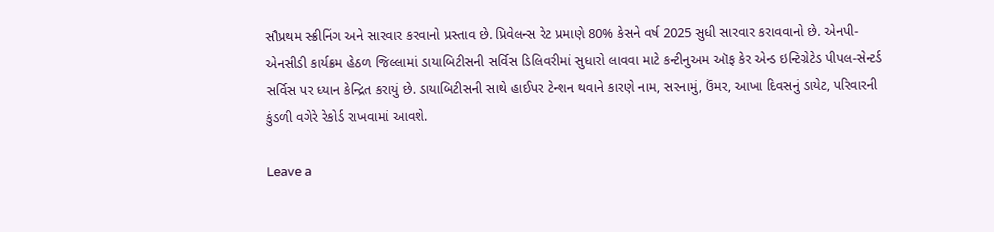સૌપ્રથમ સ્ક્રીનિંગ અને સારવાર કરવાનો પ્રસ્તાવ છે. પ્રિવેલન્સ રેટ પ્રમાણે 80% કેસને વર્ષ 2025 સુધી સારવાર કરાવવાનો છે. એનપી-એનસીડી કાર્યક્રમ હેઠળ જિલ્લામાં ડાયાબિટીસની સર્વિસ ડિલિવરીમાં સુધારો લાવવા માટે કન્ટીનુઅમ ઑફ કેર એન્ડ ઇન્ટિગ્રેટેડ પીપલ-સેન્ટર્ડ સર્વિસ પર ધ્યાન કેન્દ્રિત કરાયું છે. ડાયાબિટીસની સાથે હાઈપર ટેન્શન થવાને કારણે નામ, સરનામું, ઉંમર, આખા દિવસનું ડાયેટ, પરિવારની કુંડળી વગેરે રેકોર્ડ રાખવામાં આ‌વશે.

Leave a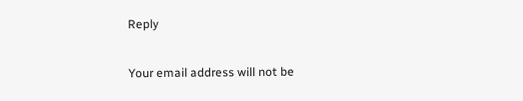Reply

Your email address will not be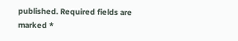published. Required fields are marked *